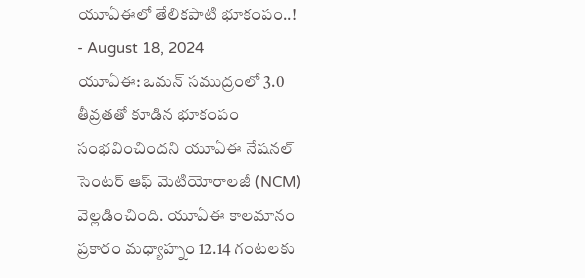యూఏఈలో తేలికపాటి భూకంపం..!
- August 18, 2024
యూఏఈ: ఒమన్ సముద్రంలో 3.0 తీవ్రతతో కూడిన భూకంపం సంభవించిందని యూఏఈ నేషనల్ సెంటర్ ఆఫ్ మెటియోరాలజీ (NCM) వెల్లడించింది. యూఏఈ కాలమానం ప్రకారం మధ్యాహ్నం 12.14 గంటలకు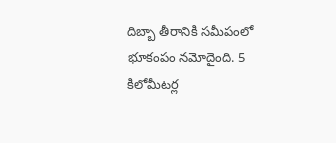దిబ్బా తీరానికి సమీపంలో భూకంపం నమోదైంది. 5 కిలోమీటర్ల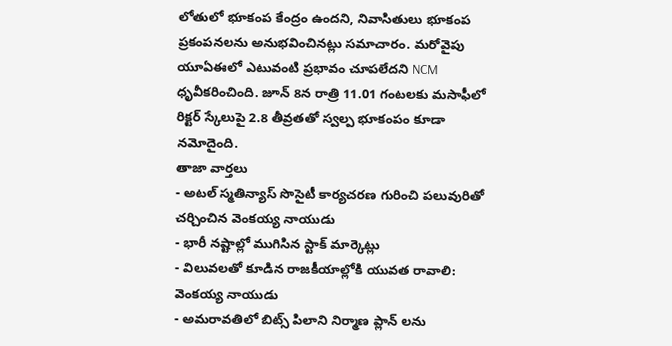లోతులో భూకంప కేంద్రం ఉందని, నివాసితులు భూకంప ప్రకంపనలను అనుభవించినట్లు సమాచారం. మరోవైపు యూఏఈలో ఎటువంటి ప్రభావం చూపలేదని NCM ధృవీకరించింది. జూన్ 8న రాత్రి 11.01 గంటలకు మసాఫీలో రిక్టర్ స్కేలుపై 2.8 తీవ్రతతో స్వల్ప భూకంపం కూడా నమోదైంది.
తాజా వార్తలు
- అటల్ స్మతిన్యాస్ సొసైటీ కార్యచరణ గురించి పలువురితో చర్చించిన వెంకయ్య నాయుడు
- భారీ నష్టాల్లో ముగిసిన స్టాక్ మార్కెట్లు
- విలువలతో కూడిన రాజకీయాల్లోకి యువత రావాలి: వెంకయ్య నాయుడు
- అమరావతిలో బిట్స్ పిలాని నిర్మాణ ప్లాన్ లను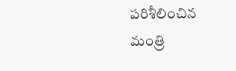పరిశీలించిన మంత్రి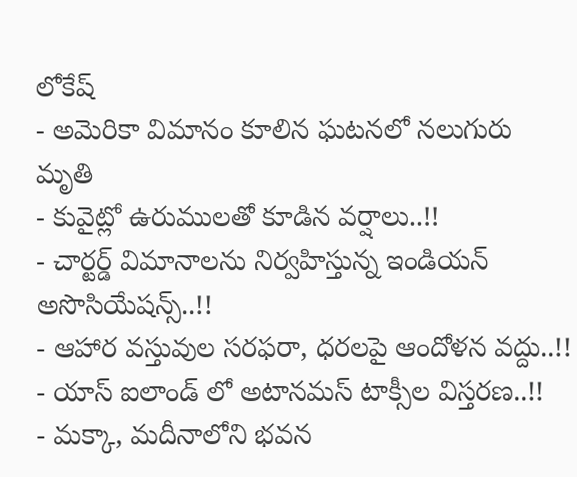లోకేష్
- అమెరికా విమానం కూలిన ఘటనలో నలుగురు మృతి
- కువైట్లో ఉరుములతో కూడిన వర్షాలు..!!
- చార్టర్డ్ విమానాలను నిర్వహిస్తున్న ఇండియన్ అసొసియేషన్స్..!!
- ఆహార వస్తువుల సరఫరా, ధరలపై ఆందోళన వద్దు..!!
- యాస్ ఐలాండ్ లో అటానమస్ టాక్సీల విస్తరణ..!!
- మక్కా, మదీనాలోని భవన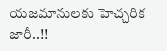యజమానులకు హెచ్చరిక జారీ..!!